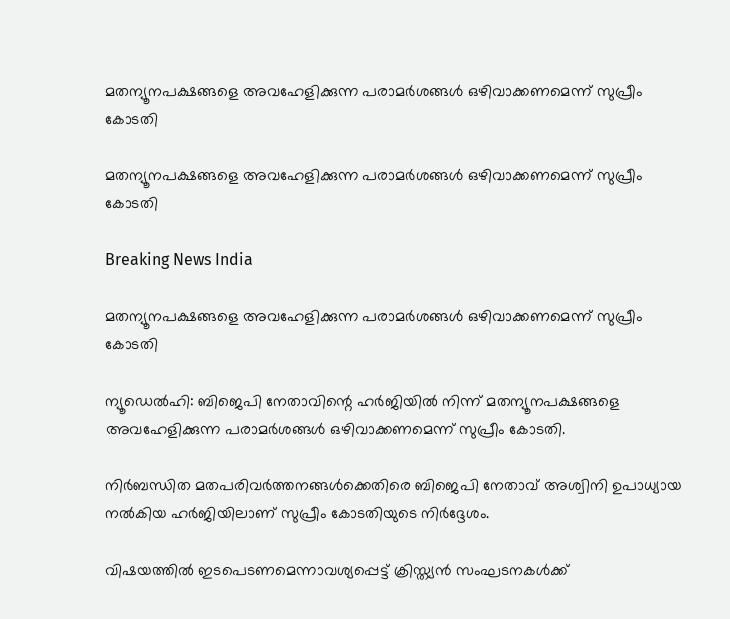മതന്യൂനപക്ഷങ്ങളെ അവഹേളിക്കുന്ന പരാമര്‍ശങ്ങള്‍ ഒഴിവാക്കണമെന്ന് സുപ്രീം കോടതി

മതന്യൂനപക്ഷങ്ങളെ അവഹേളിക്കുന്ന പരാമര്‍ശങ്ങള്‍ ഒഴിവാക്കണമെന്ന് സുപ്രീം കോടതി

Breaking News India

മതന്യൂനപക്ഷങ്ങളെ അവഹേളിക്കുന്ന പരാമര്‍ശങ്ങള്‍ ഒഴിവാക്കണമെന്ന് സുപ്രീം കോടതി

ന്യൂഡെല്‍ഹി: ബിജെപി നേതാവിന്റെ ഹര്‍ജിയില്‍ നിന്ന് മതന്യൂനപക്ഷങ്ങളെ അവഹേളിക്കുന്ന പരാമര്‍ശങ്ങള്‍ ഒഴിവാക്കണമെന്ന് സുപ്രീം കോടതി.

നിര്‍ബന്ധിത മതപരിവര്‍ത്തനങ്ങള്‍ക്കെതിരെ ബിജെപി നേതാവ് അശ്വിനി ഉപാധ്യായ നല്‍കിയ ഹര്‍ജിയിലാണ് സുപ്രീം കോടതിയുടെ നിര്‍ദ്ദേശം.

വിഷയത്തില്‍ ഇടപെടണമെന്നാവശ്യപ്പെട്ട് ക്രിസ്ത്യന്‍ സംഘടനകള്‍ക്ക്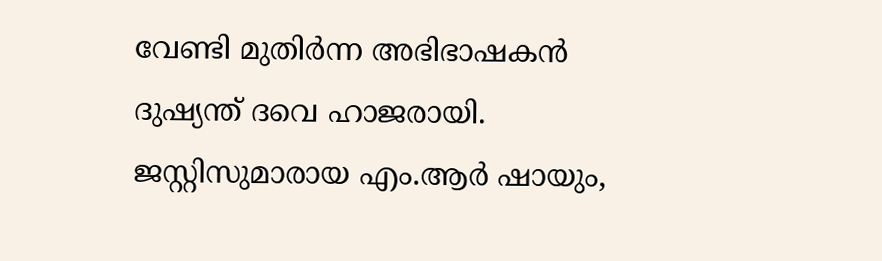വേണ്ടി മുതിര്‍ന്ന അഭിഭാഷകന്‍ ദുഷ്യന്ത് ദവെ ഹാജരായി. ജസ്റ്റിസുമാരായ എം.ആര്‍ ഷായും,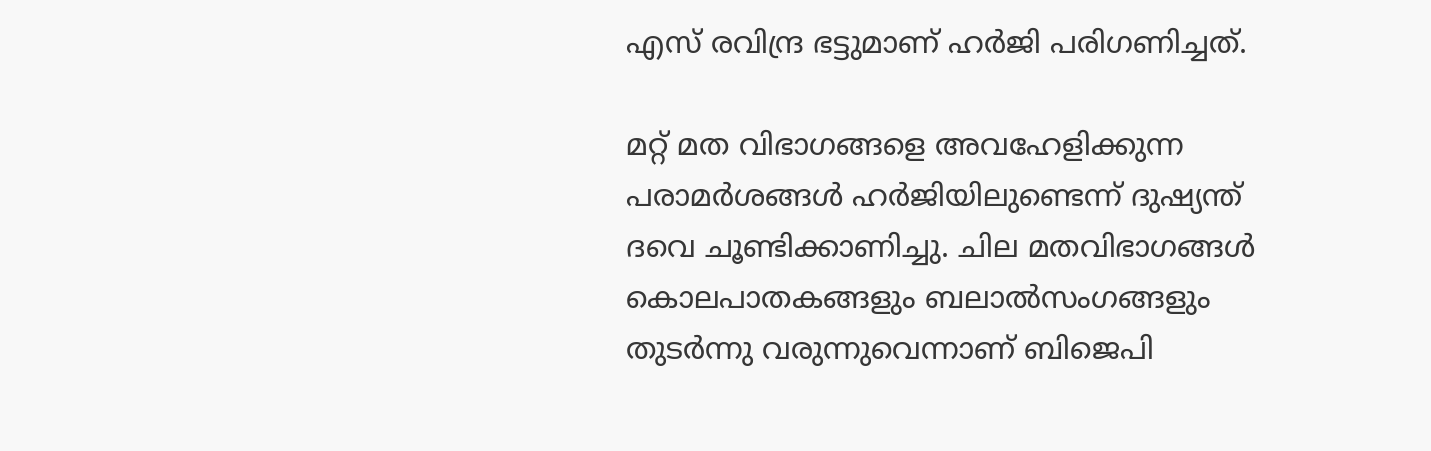എസ് രവിന്ദ്ര ഭട്ടുമാണ് ഹര്‍ജി പരിഗണിച്ചത്.

മറ്റ് മത വിഭാഗങ്ങളെ അവഹേളിക്കുന്ന പരാമര്‍ശങ്ങള്‍ ഹര്‍ജിയിലുണ്ടെന്ന് ദുഷ്യന്ത് ദവെ ചൂണ്ടിക്കാണിച്ചു. ചില മതവിഭാഗങ്ങള്‍ കൊലപാതകങ്ങളും ബലാല്‍സംഗങ്ങളും തുടര്‍ന്നു വരുന്നുവെന്നാണ് ബിജെപി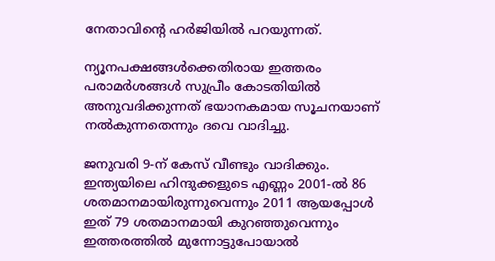നേതാവിന്റെ ഹര്‍ജിയില്‍ പറയുന്നത്.

ന്യൂനപക്ഷങ്ങള്‍ക്കെതിരായ ഇത്തരം പരാമര്‍ശങ്ങള്‍ സുപ്രീം കോടതിയില്‍ അനുവദിക്കുന്നത് ഭയാനകമായ സൂചനയാണ് നല്‍കുന്നതെന്നും ദവെ വാദിച്ചു.

ജനുവരി 9-ന് കേസ് വീണ്ടും വാദിക്കും. ഇന്ത്യയിലെ ഹിന്ദുക്കളുടെ എണ്ണം 2001-ല്‍ 86 ശതമാനമായിരുന്നുവെന്നും 2011 ആയപ്പോള്‍ ഇത് 79 ശതമാനമായി കുറഞ്ഞുവെന്നും ഇത്തരത്തില്‍ മുന്നോട്ടുപോയാല്‍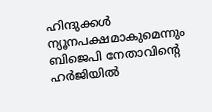ഹിന്ദുക്കള്‍ ന്യൂനപക്ഷമാകുമെന്നും ബിജെപി നേതാവിന്റെ ഹര്‍ജിയില്‍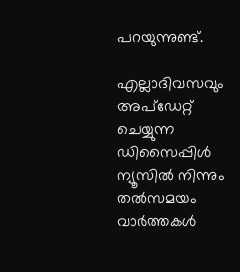പറയുന്നുണ്ട്.

എല്ലാദിവസവും അപ്ഡേറ്റ് ചെയ്യുന്ന ഡിസൈപ്പിൾ ന്യൂസിൽ നിന്നും തൽസമയം വാർത്തകൾ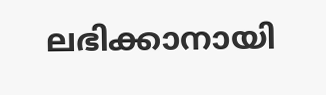ലഭിക്കാനായി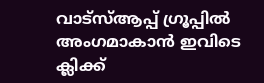വാട്സ്ആപ്പ് ഗ്രൂപ്പിൽ അംഗമാകാൻ ഇവിടെ ക്ലിക്ക്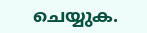ചെയ്യുക.